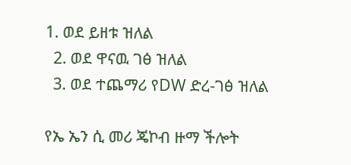1. ወደ ይዘቱ ዝለል
  2. ወደ ዋናዉ ገፅ ዝለል
  3. ወደ ተጨማሪ የDW ድረ-ገፅ ዝለል

የኤ ኤን ሲ መሪ ጄኮብ ዙማ ችሎት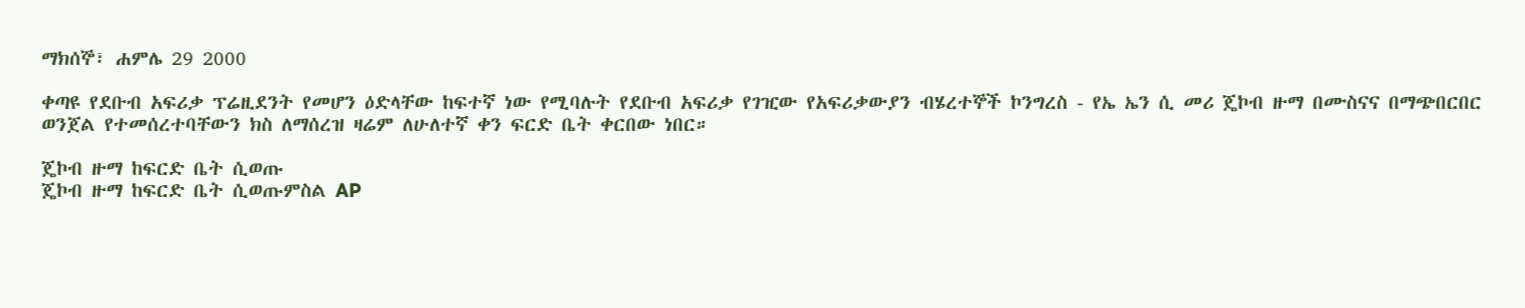ማክሰኞ፣ ሐምሌ 29 2000

ቀጣዩ የደቡብ አፍሪቃ ፕሬዚደንት የመሆን ዕድላቸው ከፍተኛ ነው የሚባሉት የደቡብ አፍሪቃ የገዢው የአፍሪቃውያን ብሄረተኞች ኮንግረስ - የኤ ኤን ሲ መሪ ጄኮብ ዙማ በሙስናና በማጭበርበር ወንጀል የተመሰረተባቸውን ክስ ለማሰረዝ ዛሬም ለሁለተኛ ቀን ፍርድ ቤት ቀርበው ነበር።

ጄኮብ ዙማ ከፍርድ ቤት ሲወጡ
ጄኮብ ዙማ ከፍርድ ቤት ሲወጡምስል AP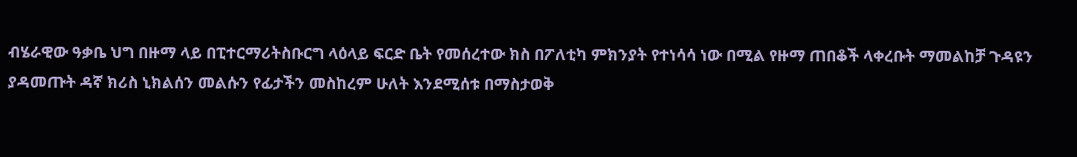ብሄራዊው ዓቃቤ ህግ በዙማ ላይ በፒተርማሪትስቡርግ ላዕላይ ፍርድ ቤት የመሰረተው ክስ በፖለቲካ ምክንያት የተነሳሳ ነው በሚል የዙማ ጠበቆች ላቀረቡት ማመልከቻ ጉዳዩን ያዳመጡት ዳኛ ክሪስ ኒክልሰን መልሱን የፊታችን መስከረም ሁለት እንደሚሰቱ በማስታወቅ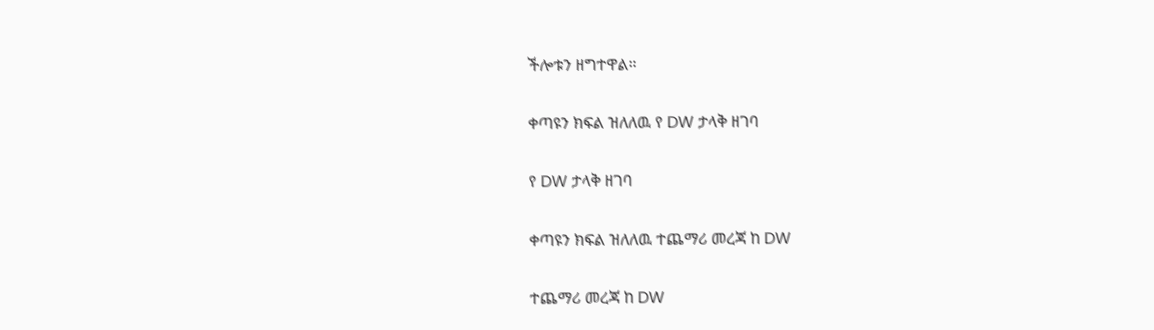ችሎቱን ዘግተዋል።

ቀጣዩን ክፍል ዝለለዉ የ DW ታላቅ ዘገባ

የ DW ታላቅ ዘገባ

ቀጣዩን ክፍል ዝለለዉ ተጨማሪ መረጃ ከ DW

ተጨማሪ መረጃ ከ DW